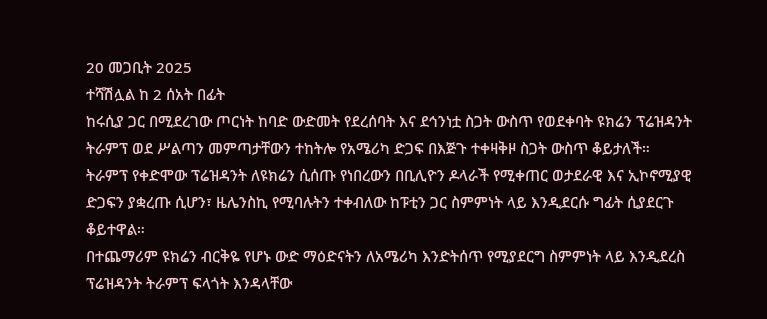20 መጋቢት 2025
ተሻሽሏል ከ 2 ሰአት በፊት
ከሩሲያ ጋር በሚደረገው ጦርነት ከባድ ውድመት የደረሰባት እና ደኅንነቷ ስጋት ውስጥ የወደቀባት ዩክሬን ፕሬዝዳንት ትራምፕ ወደ ሥልጣን መምጣታቸውን ተከትሎ የአሜሪካ ድጋፍ በእጅጉ ተቀዛቅዞ ስጋት ውስጥ ቆይታለች።
ትራምፕ የቀድሞው ፕሬዝዳንት ለዩክሬን ሲሰጡ የነበረውን በቢሊዮን ዶላራች የሚቀጠር ወታደራዊ እና ኢኮኖሚያዊ ድጋፍን ያቋረጡ ሲሆን፣ ዜሌንስኪ የሚባሉትን ተቀብለው ከፑቲን ጋር ስምምነት ላይ እንዲደርሱ ግፊት ሲያደርጉ ቆይተዋል።
በተጨማሪም ዩክሬን ብርቅዬ የሆኑ ውድ ማዕድናትን ለአሜሪካ እንድትሰጥ የሚያደርግ ስምምነት ላይ እንዲደረስ ፕሬዝዳንት ትራምፕ ፍላጎት እንዳላቸው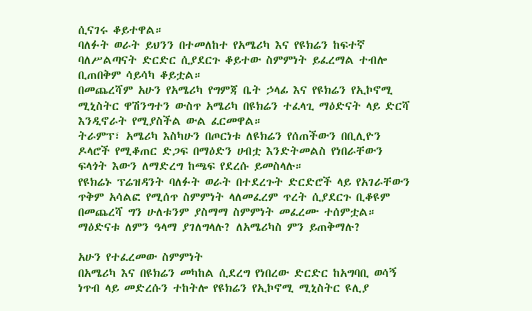ሲናገሩ ቆይተዋል።
ባለፉት ወራት ይህንን በተመለከተ የአሜሪካ እና የዩክሬን ከፍተኛ ባለሥልጣናት ድርድር ሲያደርጉ ቆይተው ስምምነት ይፈረማል ተብሎ ቢጠበቅም ሳይሳካ ቆይቷል።
በመጨረሻም አሁን የአሜሪካ የግምጃ ቤት ኃላፊ እና የዩክሬን የኢኮኖሚ ሚኒስትር ዋሽንግተን ውስጥ አሜሪካ በዩክሬን ተፈላጊ ማዕድናት ላይ ድርሻ እንዲኖራት የሚያስችል ውል ፈርመዋል።
ትራምፕ፣ አሜሪካ እስካሁን በጦርነቱ ለዩክሬን የሰጠችውን በቢሊዮን ዶላሮች የሚቆጠር ድጋፍ በማዕድን ሀብቷ እንድትመልስ የነበራቸውን ፍላጎት እውን ለማድረግ ከጫፍ የደረሱ ይመስላሉ።
የዩክሬኑ ፕሬዝዳንት ባለፉት ወራት በተደረጉት ድርድሮች ላይ የአገራቸውን ጥቅም አሳልፎ የሚሰጥ ስምምነት ላለመፈረም ጥረት ሲያደርጉ ቢቆዩም በመጨረሻ ግን ሁለቱንም ያስማማ ስምምነት መፈረሙ ተሰምቷል።
ማዕድናቱ ለምን ዓላማ ያገለግላሉ? ለአሜሪካስ ምን ይጠቅማሉ?

አሁን የተፈረመው ስምምነት
በአሜሪካ እና በዩክሬን መካከል ሲደረግ የነበረው ድርድር ከአግባቢ ወሳኝ ነጥብ ላይ መድረሱን ተከትሎ የዩክሬን የኢኮኖሚ ሚኒስትር ዩሊያ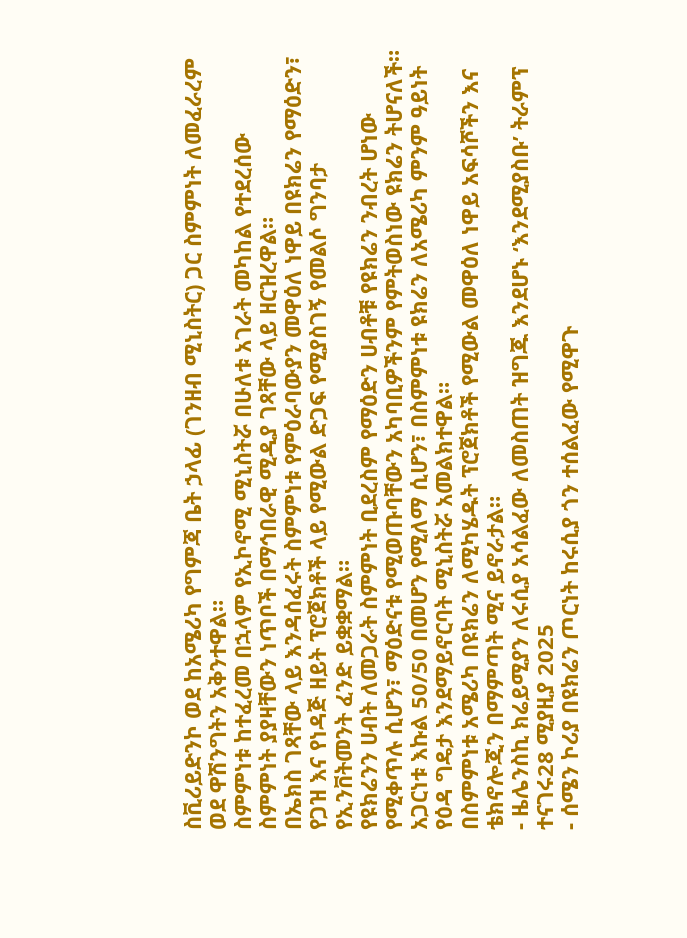ስቪሪይድንኮ ወደ ከአሜሪካ የግምጃ ቤት ኃላፊ (ገንዘብ ሚኒስትር) ጋር ስምምነት ለመፈራረም ወደ ዋሽንግትን አቅንተዋል።
ስምምነቱ ከተፈረመ በኋላም የኢኮኖሚ ሚኒስትሯ በሁለቱ አገራት መካከል የተደረሰው ስምምነት ያያዛቸውን ነጥቦች በማኅበራዊ ሚዲያ ገጻቸው ላይ ዘርዝረዋል።
በኤክስ ገጻቸው ላይ እንዳሰፈሩት ስምምነቱ የምዕራባውያን መዋዕለ ነዋይ በዩክሬን የማዕድን፣ የጋዝ እና የነዳጅ ዘይት ፕሮጀክቶች ላይ የሚውል ድጋፍ የሚያስገኝ የመልሶ ግንባታ የኢንቨትመንት ፈንድ ይቋቋማል።
የዩክሬንን ሀብት ለመጋራት ስምምነት ቢደረስም የማዕድን ሀብቶቹ የዩክሬን ንብረት ሆነው የሚቀጥሉ ሲሆን፣ ማዕድናቱ የሚወጡባቸውን አካባቢዎችንም የምትወስነው ዩክሬን ትሆናለች።
አጋርነቱ እኩል 50/50 በመሆን የሚለማ ሲሆን፣ በስምምነቱ ዩክሬን ለአሜሪካ ምንም ዓይነት የዕዳ ግዴታ እንደማይኖርባት ሚኒስትሯ አመልክተዋል።
በስምምነቱ አሜሪካ በዩክሬን ለሚካሄዱት ፕሮጀክቶች የሚውል መዋዕለ ነዋይ አፍሳሾችን እና ቴክኖሎጂን በማምጣት ሚና ይኖራታል።
- ዜሌንስኪ ክሬይሚያን ለሩሲያ አሳልፈው ለመስጠት ዝግጁ እንደሆኑ ‘እንደሚያስቡ’ ትራምፕ ተናገሩ28 ሚያዚያ 2025
- ሰሜን ኮሪያ በዩክሬን ጦርነት ከሩሲያ ጎን ተሰልፈው የሚዋጉ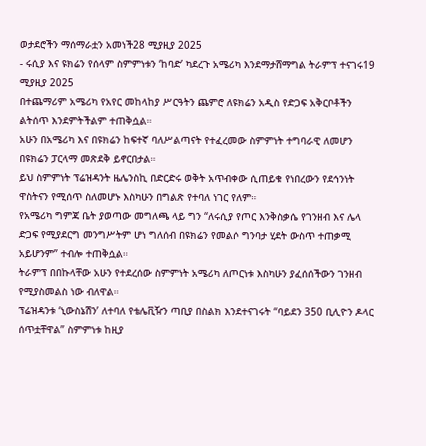ወታደሮችን ማሰማራቷን አመነች28 ሚያዚያ 2025
- ሩሲያ እና ዩክሬን የሰላም ስምምነቱን ‘ከባድ’ ካደረጉ አሜሪካ እንደማታሸማግል ትራምፕ ተናገሩ19 ሚያዚያ 2025
በተጨማሪም አሜሪካ የአየር መከላከያ ሥርዓትን ጨምሮ ለዩክሬን አዲስ የድጋፍ አቅርቦቶችን ልትሰጥ እንደምትችልም ተጠቅሷል።
አሁን በአሜሪካ እና በዩክሬን ከፍተኛ ባለሥልጣናት የተፈረመው ስምምነት ተግባራዊ ለመሆን በዩክሬን ፓርላማ መጽደቅ ይኖርበታል።
ይህ ስምምነት ፕሬዝዳንት ዜሌንስኪ በድርድሩ ወቅት አጥብቀው ሲጠይቁ የነበረውን የደኅንነት ዋስትናን የሚሰጥ ስለመሆኑ እስካሁን በግልጽ የተባለ ነገር የለም።
የአሜሪካ ግምጃ ቤት ያወጣው መግለጫ ላይ ግን “ለሩሲያ የጦር እንቅስቃሴ የገንዘብ እና ሌላ ድጋፍ የሚያደርግ መንግሥትም ሆነ ግለሰብ በዩክሬን የመልሶ ግንባታ ሂደት ውስጥ ተጠቃሚ አይሆንም” ተብሎ ተጠቅሷል።
ትራምፕ በበኩላቸው አሁን የተደረሰው ስምምነት አሜሪካ ለጦርነቱ እስካሁን ያፈሰሰችውን ገንዘብ የሚያስመልስ ነው ብለዋል።
ፕሬዝዳንቱ ‘ኒውስኔሽን’ ለተባለ የቴሌቪዥን ጣቢያ በስልክ እንደተናገሩት “ባይደን 350 ቢሊዮን ዶላር ሰጥቷቸዋል” ስምምነቱ ከዚያ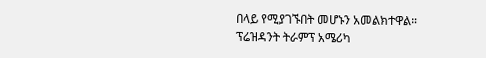በላይ የሚያገኙበት መሆኑን አመልክተዋል።
ፕሬዝዳንት ትራምፕ አሜሪካ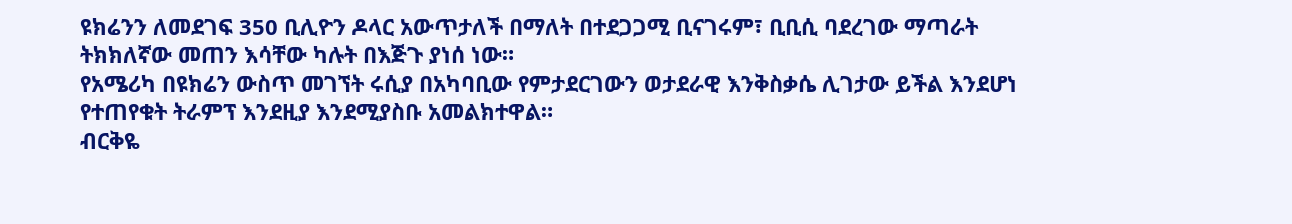ዩክሬንን ለመደገፍ 350 ቢሊዮን ዶላር አውጥታለች በማለት በተደጋጋሚ ቢናገሩም፣ ቢቢሲ ባደረገው ማጣራት ትክክለኛው መጠን እሳቸው ካሉት በእጅጉ ያነሰ ነው።
የአሜሪካ በዩክሬን ውስጥ መገኘት ሩሲያ በአካባቢው የምታደርገውን ወታደራዊ እንቅስቃሴ ሊገታው ይችል እንደሆነ የተጠየቁት ትራምፕ እንደዚያ እንደሚያስቡ አመልክተዋል።
ብርቅዬ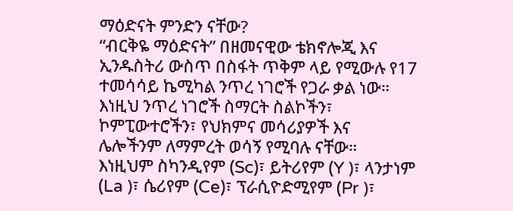ማዕድናት ምንድን ናቸው?
“ብርቅዬ ማዕድናት” በዘመናዊው ቴክኖሎጂ እና ኢንዱስትሪ ውስጥ በስፋት ጥቅም ላይ የሚውሉ የ17 ተመሳሳይ ኬሚካል ንጥረ ነገሮች የጋራ ቃል ነው።
እነዚህ ንጥረ ነገሮች ስማርት ስልኮችን፣ ኮምፒውተሮችን፣ የህክምና መሳሪያዎች እና ሌሎችንም ለማምረት ወሳኝ የሚባሉ ናቸው።
እነዚህም ስካንዲየም (Sc)፣ ይትሪየም (Y )፣ ላንታነም (La )፣ ሴሪየም (Ce)፣ ፕራሲዮድሚየም (Pr )፣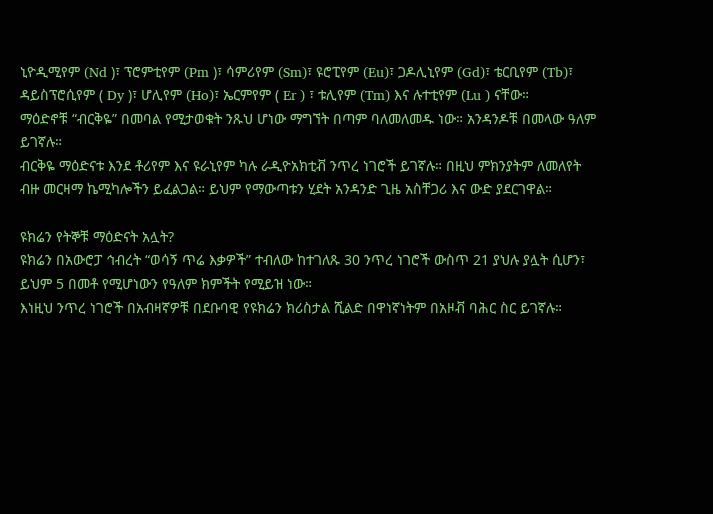ኒዮዲሚየም (Nd )፣ ፕሮምቲየም (Pm )፣ ሳምሪየም (Sm)፣ ዩሮፒየም (Eu)፣ ጋዶሊኒየም (Gd)፣ ቴርቢየም (Tb)፣ ዳይስፕሮሲየም ( Dy )፣ ሆሊየም (Ho)፣ ኤርምየም ( Er ) ፣ ቱሊየም (Tm) እና ሉተቲየም (Lu ) ናቸው።
ማዕድኖቹ “ብርቅዬ” በመባል የሚታወቁት ንጹህ ሆነው ማግኘት በጣም ባለመለመዱ ነው። አንዳንዶቹ በመላው ዓለም ይገኛሉ።
ብርቅዬ ማዕድናቱ እንደ ቶሪየም እና ዩራኒየም ካሉ ራዲዮአክቲቭ ንጥረ ነገሮች ይገኛሉ። በዚህ ምክንያትም ለመለየት ብዙ መርዛማ ኬሚካሎችን ይፈልጋል። ይህም የማውጣቱን ሂደት አንዳንድ ጊዜ አስቸጋሪ እና ውድ ያደርገዋል።

ዩክሬን የትኞቹ ማዕድናት አሏት?
ዩክሬን በአውሮፓ ኅብረት “ወሳኝ ጥሬ እቃዎች” ተብለው ከተገለጹ 30 ንጥረ ነገሮች ውስጥ 21 ያህሉ ያሏት ሲሆን፣ ይህም 5 በመቶ የሚሆነውን የዓለም ክምችት የሚይዝ ነው።
እነዚህ ንጥረ ነገሮች በአብዛኛዎቹ በደቡባዊ የዩክሬን ክሪስታል ሺልድ በዋነኛነትም በአዞቭ ባሕር ስር ይገኛሉ።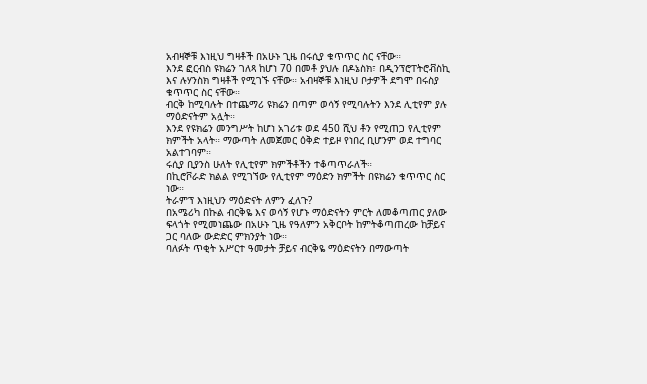አብዛኞቹ እነዚህ ግዛቶች በአሁኑ ጊዜ በሩሲያ ቁጥጥር ስር ናቸው።
እንደ ፎርብስ ዩክሬን ገለጻ ከሆነ 70 በመቶ ያህሉ በዶኔስክ፣ በዲንፕሮፐትሮቭስኪ እና ሉሃንስክ ግዛቶች የሚገኙ ናቸው። አብዛኞቹ እነዚህ ቦታዎች ደግሞ በሩስያ ቁጥጥር ስር ናቸው።
ብርቅ ከሚባሉት በተጨማሪ ዩክሬን በጣም ወሳኝ የሚባሉትን እንደ ሊቲየም ያሉ ማዕድናትም አሏት።
እንደ የዩክሬን መንግሥት ከሆነ አገሪቱ ወደ 450 ሺህ ቶን የሚጠጋ የሊቲየም ክምችት አላት። ማውጣት ለመጀመር ዕቅድ ተይዞ የነበረ ቢሆንም ወደ ተግባር አልተገባም።
ሩሲያ ቢያንስ ሁለት የሊቲየም ክምችቶችን ተቆጣጥራለች።
በኪሮቮራድ ክልል የሚገኘው የሊቲየም ማዕድን ክምችት በዩክሬን ቁጥጥር ስር ነው።
ትራምፕ እነዚህን ማዕድናት ለምን ፈለጉ?
በአሜሪካ በኩል ብርቅዬ እና ወሳኝ የሆኑ ማዕድናትን ምርት ለመቆጣጠር ያለው ፍላጎት የሚመነጨው በአሁኑ ጊዜ የዓለምን አቅርቦት ከምትቆጣጠረው ከቻይና ጋር ባለው ውድድር ምክንያት ነው።
ባለፉት ጥቂት አሥርተ ዓመታት ቻይና ብርቅዬ ማዕድናትን በማውጣት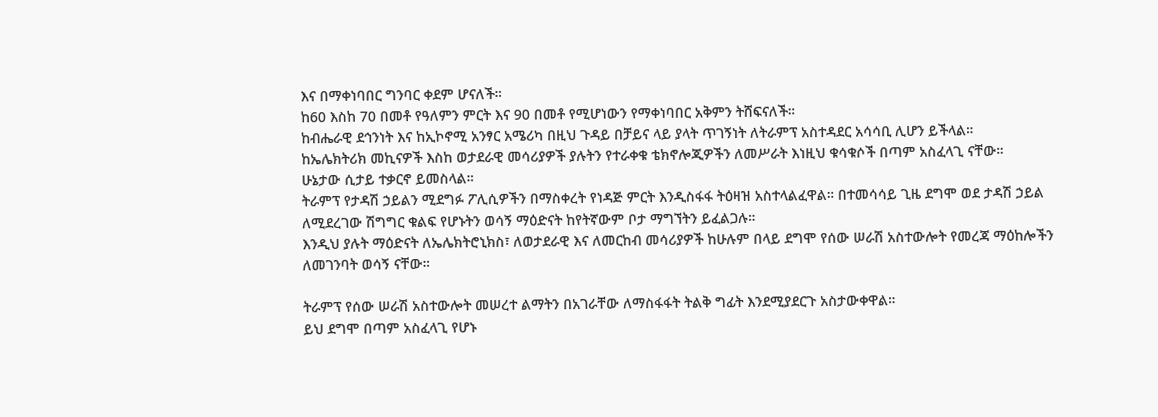እና በማቀነባበር ግንባር ቀደም ሆናለች።
ከ60 እስከ 70 በመቶ የዓለምን ምርት እና 90 በመቶ የሚሆነውን የማቀነባበር አቅምን ትሸፍናለች።
ከብሔራዊ ደኅንነት እና ከኢኮኖሚ አንፃር አሜሪካ በዚህ ጉዳይ በቻይና ላይ ያላት ጥገኝነት ለትራምፕ አስተዳደር አሳሳቢ ሊሆን ይችላል።
ከኤሌክትሪክ መኪናዎች እስከ ወታደራዊ መሳሪያዎች ያሉትን የተራቀቁ ቴክኖሎጂዎችን ለመሥራት እነዚህ ቁሳቁሶች በጣም አስፈላጊ ናቸው።
ሁኔታው ሲታይ ተቃርኖ ይመስላል።
ትራምፕ የታዳሽ ኃይልን ሚደግፉ ፖሊሲዎችን በማስቀረት የነዳጅ ምርት እንዲስፋፋ ትዕዛዝ አስተላልፈዋል። በተመሳሳይ ጊዜ ደግሞ ወደ ታዳሽ ኃይል ለሚደረገው ሽግግር ቁልፍ የሆኑትን ወሳኝ ማዕድናት ከየትኛውም ቦታ ማግኘትን ይፈልጋሉ።
እንዲህ ያሉት ማዕድናት ለኤሌክትሮኒክስ፣ ለወታደራዊ እና ለመርከብ መሳሪያዎች ከሁሉም በላይ ደግሞ የሰው ሠራሽ አስተውሎት የመረጃ ማዕከሎችን ለመገንባት ወሳኝ ናቸው።

ትራምፕ የሰው ሠራሽ አስተውሎት መሠረተ ልማትን በአገራቸው ለማስፋፋት ትልቅ ግፊት እንደሚያደርጉ አስታውቀዋል።
ይህ ደግሞ በጣም አስፈላጊ የሆኑ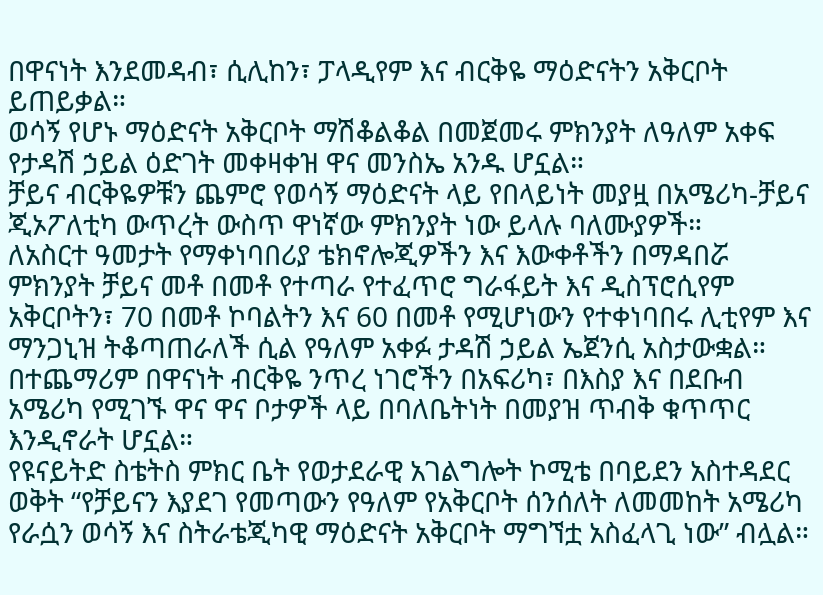በዋናነት እንደመዳብ፣ ሲሊከን፣ ፓላዲየም እና ብርቅዬ ማዕድናትን አቅርቦት ይጠይቃል።
ወሳኝ የሆኑ ማዕድናት አቅርቦት ማሽቆልቆል በመጀመሩ ምክንያት ለዓለም አቀፍ የታዳሽ ኃይል ዕድገት መቀዛቀዝ ዋና መንስኤ አንዱ ሆኗል።
ቻይና ብርቅዬዎቹን ጨምሮ የወሳኝ ማዕድናት ላይ የበላይነት መያዟ በአሜሪካ-ቻይና ጂኦፖለቲካ ውጥረት ውስጥ ዋነኛው ምክንያት ነው ይላሉ ባለሙያዎች።
ለአስርተ ዓመታት የማቀነባበሪያ ቴክኖሎጂዎችን እና እውቀቶችን በማዳበሯ ምክንያት ቻይና መቶ በመቶ የተጣራ የተፈጥሮ ግራፋይት እና ዲስፕሮሲየም አቅርቦትን፣ 70 በመቶ ኮባልትን እና 60 በመቶ የሚሆነውን የተቀነባበሩ ሊቲየም እና ማንጋኒዝ ትቆጣጠራለች ሲል የዓለም አቀፉ ታዳሽ ኃይል ኤጀንሲ አስታውቋል።
በተጨማሪም በዋናነት ብርቅዬ ንጥረ ነገሮችን በአፍሪካ፣ በእስያ እና በደቡብ አሜሪካ የሚገኙ ዋና ዋና ቦታዎች ላይ በባለቤትነት በመያዝ ጥብቅ ቁጥጥር እንዲኖራት ሆኗል።
የዩናይትድ ስቴትስ ምክር ቤት የወታደራዊ አገልግሎት ኮሚቴ በባይደን አስተዳደር ወቅት “የቻይናን እያደገ የመጣውን የዓለም የአቅርቦት ሰንሰለት ለመመከት አሜሪካ የራሷን ወሳኝ እና ስትራቴጂካዊ ማዕድናት አቅርቦት ማግኘቷ አስፈላጊ ነው” ብሏል።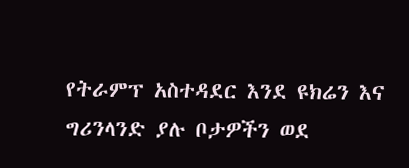የትራምፕ አስተዳደር እንደ ዩክሬን እና ግሪንላንድ ያሉ ቦታዎችን ወደ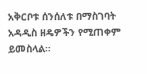አቅርቦቱ ሰንሰለቱ በማስገባት አዳዲስ ዘዴዎችን የሚጠቀም ይመስላል።